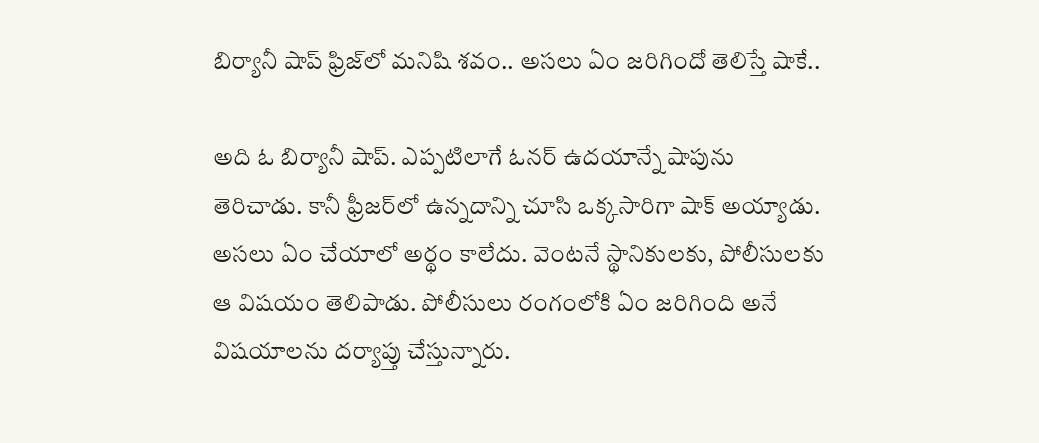బిర్యానీ షాప్ ఫ్రిజ్‌లో మనిషి శవం.. అసలు ఏం జరిగిందో తెలిస్తే షాకే..

అది ఓ బిర్యానీ షాప్. ఎప్పటిలాగే ఓనర్ ఉదయాన్నే షాపును తెరిచాడు. కానీ ఫ్రీజర్‌లో ఉన్నదాన్ని చూసి ఒక్కసారిగా షాక్ అయ్యాడు. అసలు ఏం చేయాలో అర్థం కాలేదు. వెంటనే స్థానికులకు, పోలీసులకు ఆ విషయం తెలిపాడు. పోలీసులు రంగంలోకి ఏం జరిగింది అనే విషయాలను దర్యాప్తు చేస్తున్నారు.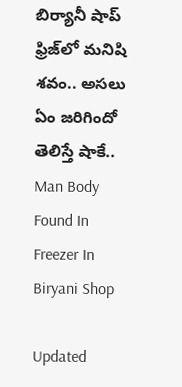బిర్యానీ షాప్ ఫ్రిజ్‌లో మనిషి శవం.. అసలు ఏం జరిగిందో తెలిస్తే షాకే..
Man Body Found In Freezer In Biryani Shop

Updated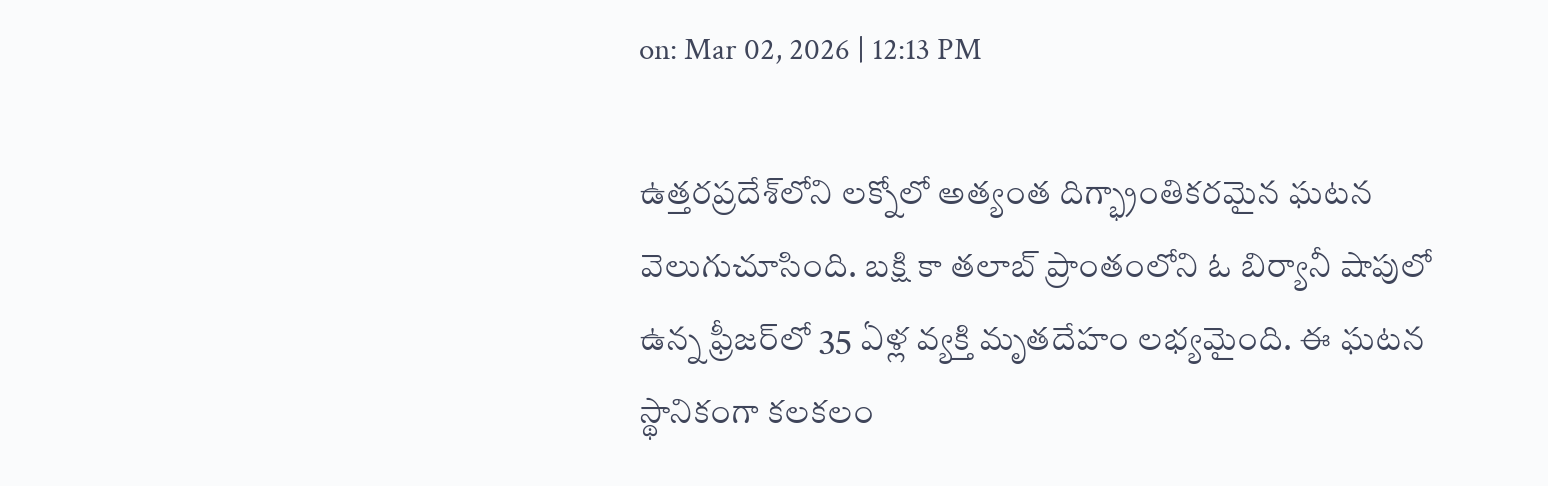on: Mar 02, 2026 | 12:13 PM

ఉత్తరప్రదేశ్‌లోని లక్నోలో అత్యంత దిగ్భ్రాంతికరమైన ఘటన వెలుగుచూసింది. బక్షి కా తలాబ్ ప్రాంతంలోని ఓ బిర్యానీ షాపులో ఉన్న ఫ్రీజర్‌లో 35 ఏళ్ల వ్యక్తి మృతదేహం లభ్యమైంది. ఈ ఘటన స్థానికంగా కలకలం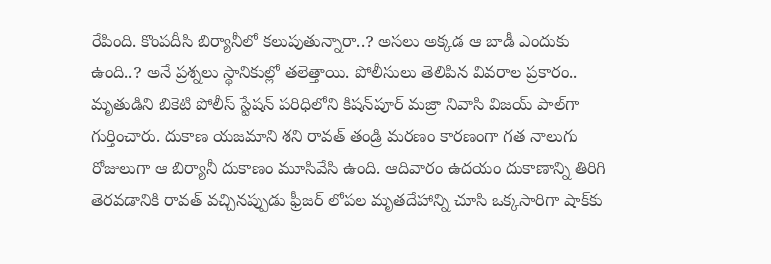రేపింది. కొంపదీసి బిర్యానీలో కలుపుతున్నారా..? అసలు అక్కడ ఆ బాడీ ఎందుకు ఉంది..? అనే ప్రశ్నలు స్థానికుల్లో తలెత్తాయి. పోలీసులు తెలిపిన వివరాల ప్రకారం.. మృతుడిని బికెటి పోలీస్ స్టేషన్ పరిధిలోని కిషన్‌పూర్ మజ్రా నివాసి విజయ్ పాల్‌గా గుర్తించారు. దుకాణ యజమాని శని రావత్ తండ్రి మరణం కారణంగా గత నాలుగు రోజులుగా ఆ బిర్యానీ దుకాణం మూసివేసి ఉంది. ఆదివారం ఉదయం దుకాణాన్ని తిరిగి తెరవడానికి రావత్ వచ్చినప్పుడు ఫ్రీజర్ లోపల మృతదేహాన్ని చూసి ఒక్కసారిగా షాక్‌కు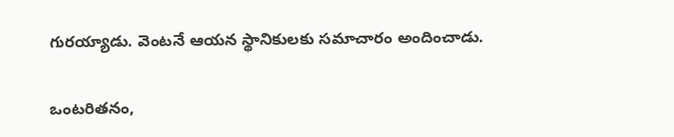గురయ్యాడు. వెంటనే ఆయన స్థానికులకు సమాచారం అందించాడు.

ఒంటరితనం,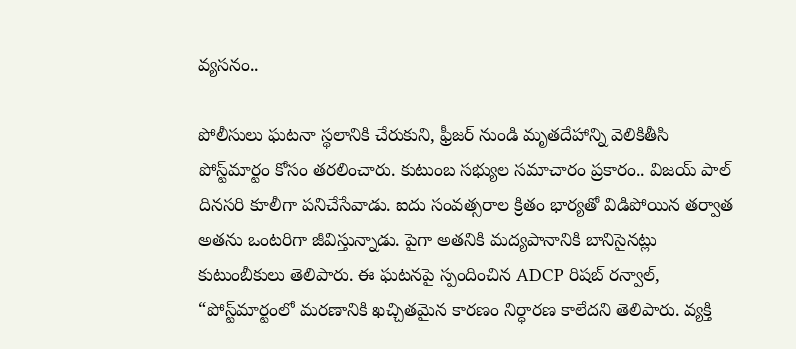వ్యసనం..

పోలీసులు ఘటనా స్థలానికి చేరుకుని, ఫ్రీజర్ నుండి మృతదేహాన్ని వెలికితీసి పోస్ట్‌మార్టం కోసం తరలించారు. కుటుంబ సభ్యుల సమాచారం ప్రకారం.. విజయ్ పాల్ దినసరి కూలీగా పనిచేసేవాడు. ఐదు సంవత్సరాల క్రితం భార్యతో విడిపోయిన తర్వాత అతను ఒంటరిగా జీవిస్తున్నాడు. పైగా అతనికి మద్యపానానికి బానిసైనట్లు కుటుంబీకులు తెలిపారు. ఈ ఘటనపై స్పందించిన ADCP రిషబ్ రన్వాల్, “పోస్ట్‌మార్టంలో మరణానికి ఖచ్చితమైన కారణం నిర్ధారణ కాలేదని తెలిపారు. వ్యక్తి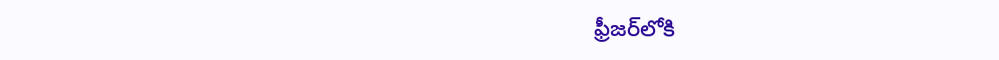ఫ్రీజర్‌లోకి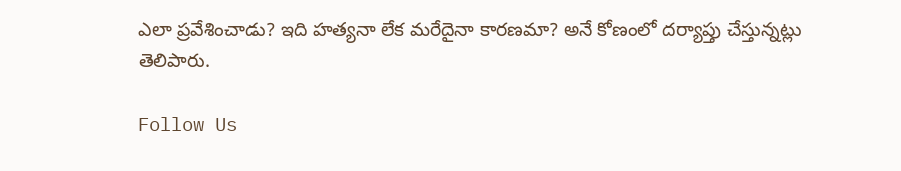ఎలా ప్రవేశించాడు? ఇది హత్యనా లేక మరేదైనా కారణమా? అనే కోణంలో దర్యాప్తు చేస్తున్నట్లు తెలిపారు.

Follow Us